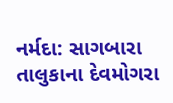નર્મદા: સાગબારા તાલુકાના દેવમોગરા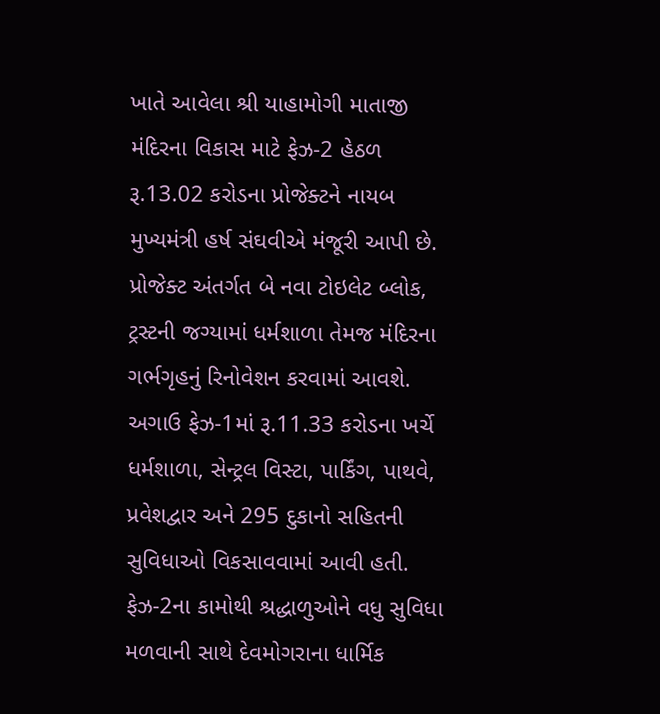ખાતે આવેલા શ્રી યાહામોગી માતાજી મંદિરના વિકાસ માટે ફેઝ-2 હેઠળ રૂ.13.02 કરોડના પ્રોજેક્ટને નાયબ મુખ્યમંત્રી હર્ષ સંઘવીએ મંજૂરી આપી છે. પ્રોજેક્ટ અંતર્ગત બે નવા ટોઇલેટ બ્લોક, ટ્રસ્ટની જગ્યામાં ધર્મશાળા તેમજ મંદિરના ગર્ભગૃહનું રિનોવેશન કરવામાં આવશે.
અગાઉ ફેઝ-1માં રૂ.11.33 કરોડના ખર્ચે ધર્મશાળા, સેન્ટ્રલ વિસ્ટા, પાર્કિંગ, પાથવે, પ્રવેશદ્વાર અને 295 દુકાનો સહિતની સુવિધાઓ વિકસાવવામાં આવી હતી. ફેઝ-2ના કામોથી શ્રદ્ધાળુઓને વધુ સુવિધા મળવાની સાથે દેવમોગરાના ધાર્મિક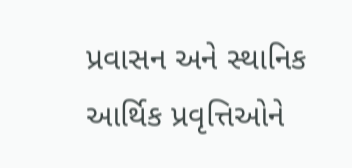પ્રવાસન અને સ્થાનિક આર્થિક પ્રવૃત્તિઓને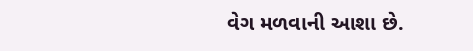વેગ મળવાની આશા છે.